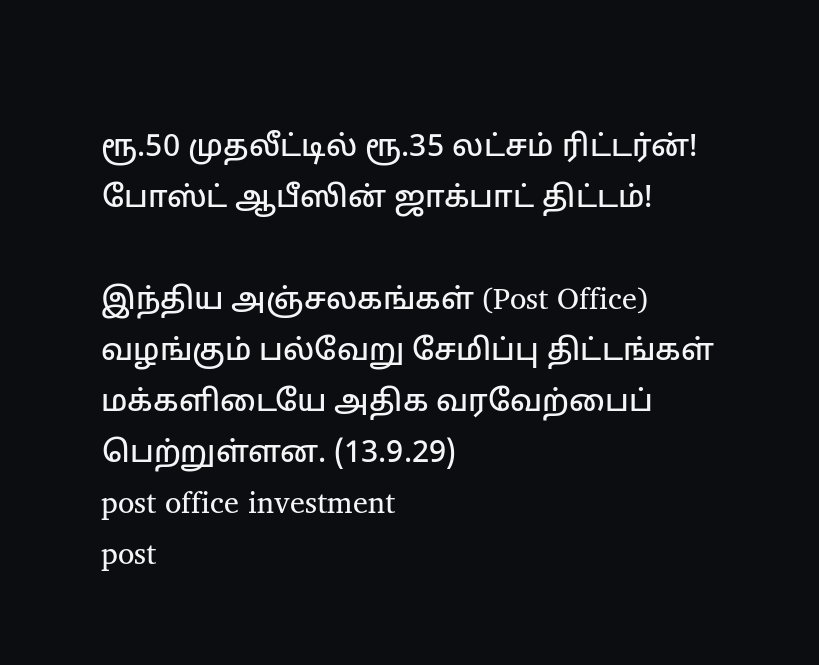ரூ.50 முதலீட்டில் ரூ.35 லட்சம் ரிட்டர்ன்! போஸ்ட் ஆபீஸின் ஜாக்பாட் திட்டம்!

இந்திய அஞ்சலகங்கள் (Post Office) வழங்கும் பல்வேறு சேமிப்பு திட்டங்கள் மக்களிடையே அதிக வரவேற்பைப் பெற்றுள்ளன. (13.9.29)
post office investment
post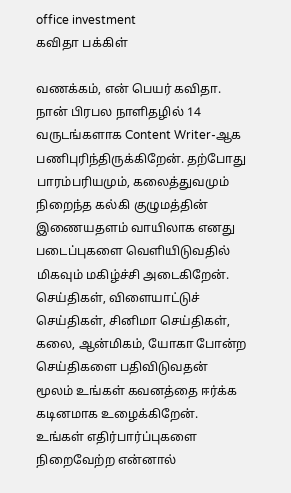office investment
கவிதா பக்கிள்

வணக்கம், என் பெயர் கவிதா. நான் பிரபல நாளிதழில் 14 வருடங்களாக Content Writer-ஆக பணிபுரிந்திருக்கிறேன். தற்போது பாரம்பரியமும், கலைத்துவமும் நிறைந்த கல்கி குழுமத்தின் இணையதளம் வாயிலாக எனது படைப்புகளை வெளியிடுவதில் மிகவும் மகிழ்ச்சி அடைகிறேன். செய்திகள், விளையாட்டுச் செய்திகள், சினிமா செய்திகள், கலை, ஆன்மிகம், யோகா போன்ற செய்திகளை பதிவிடுவதன் மூலம் உங்கள் கவனத்தை ஈர்க்க கடினமாக உழைக்கிறேன். உங்கள் எதிர்பார்ப்புகளை நிறைவேற்ற என்னால்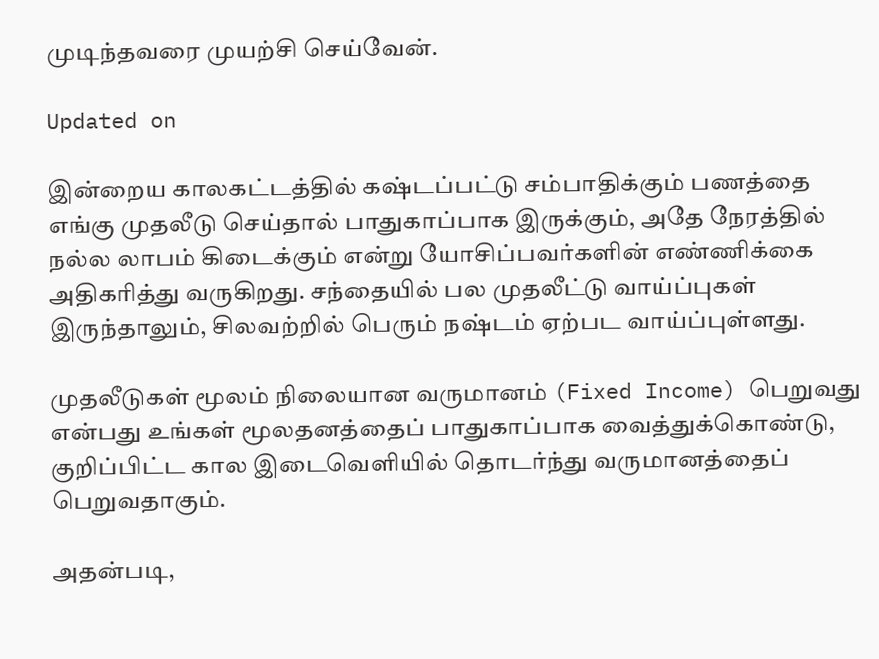முடிந்தவரை முயற்சி செய்வேன்.

Updated on

இன்றைய காலகட்டத்தில் கஷ்டப்பட்டு சம்பாதிக்கும் பணத்தை எங்கு முதலீடு செய்தால் பாதுகாப்பாக இருக்கும், அதே நேரத்தில் நல்ல லாபம் கிடைக்கும் என்று யோசிப்பவர்களின் எண்ணிக்கை அதிகரித்து வருகிறது. சந்தையில் பல முதலீட்டு வாய்ப்புகள் இருந்தாலும், சிலவற்றில் பெரும் நஷ்டம் ஏற்பட வாய்ப்புள்ளது.

முதலீடுகள் மூலம் நிலையான வருமானம் (Fixed Income) பெறுவது என்பது உங்கள் மூலதனத்தைப் பாதுகாப்பாக வைத்துக்கொண்டு, குறிப்பிட்ட கால இடைவெளியில் தொடர்ந்து வருமானத்தைப் பெறுவதாகும்.

அதன்படி,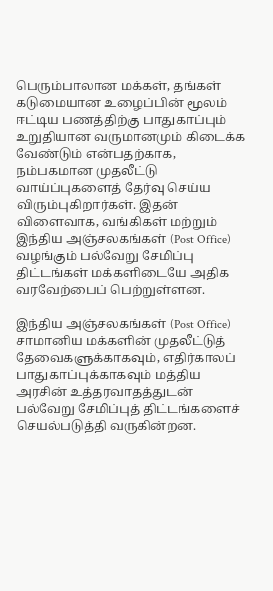பெரும்பாலான மக்கள், தங்கள் கடுமையான உழைப்பின் மூலம் ஈட்டிய பணத்திற்கு பாதுகாப்பும் உறுதியான வருமானமும் கிடைக்க வேண்டும் என்பதற்காக, நம்பகமான முதலீட்டு வாய்ப்புகளைத் தேர்வு செய்ய விரும்புகிறார்கள். இதன் விளைவாக, வங்கிகள் மற்றும் இந்திய அஞ்சலகங்கள் (Post Office) வழங்கும் பல்வேறு சேமிப்பு திட்டங்கள் மக்களிடையே அதிக வரவேற்பைப் பெற்றுள்ளன.

இந்திய அஞ்சலகங்கள் (Post Office) சாமானிய மக்களின் முதலீட்டுத் தேவைகளுக்காகவும், எதிர்காலப் பாதுகாப்புக்காகவும் மத்திய அரசின் உத்தரவாதத்துடன் பல்வேறு சேமிப்புத் திட்டங்களைச் செயல்படுத்தி வருகின்றன.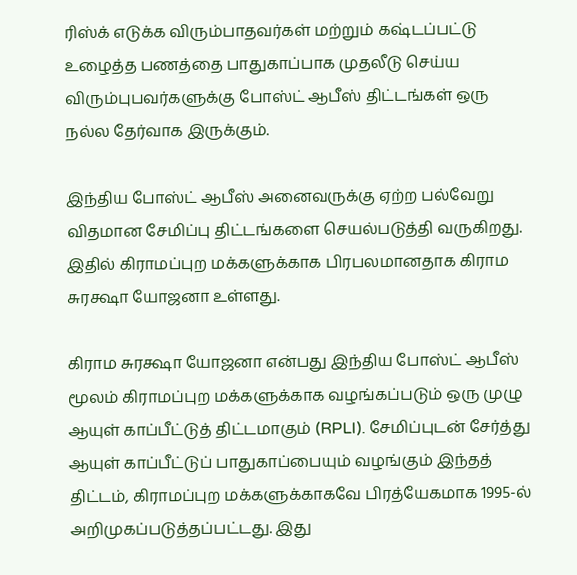ரிஸ்க் எடுக்க விரும்பாதவர்கள் மற்றும் கஷ்டப்பட்டு உழைத்த பணத்தை பாதுகாப்பாக முதலீடு செய்ய விரும்புபவர்களுக்கு போஸ்ட் ஆபீஸ் திட்டங்கள் ஒரு நல்ல தேர்வாக இருக்கும்.

இந்திய போஸ்ட் ஆபீஸ் அனைவருக்கு ஏற்ற பல்வேறு விதமான சேமிப்பு திட்டங்களை செயல்படுத்தி வருகிறது. இதில் கிராமப்புற மக்களுக்காக பிரபலமானதாக கிராம சுரக்ஷா யோஜனா உள்ளது.

கிராம சுரக்ஷா யோஜனா என்பது இந்திய போஸ்ட் ஆபீஸ் மூலம் கிராமப்புற மக்களுக்காக வழங்கப்படும் ஒரு முழு ஆயுள் காப்பீட்டுத் திட்டமாகும் (RPLI). சேமிப்புடன் சேர்த்து ஆயுள் காப்பீட்டுப் பாதுகாப்பையும் வழங்கும் இந்தத் திட்டம், கிராமப்புற மக்களுக்காகவே பிரத்யேகமாக 1995-ல் அறிமுகப்படுத்தப்பட்டது. இது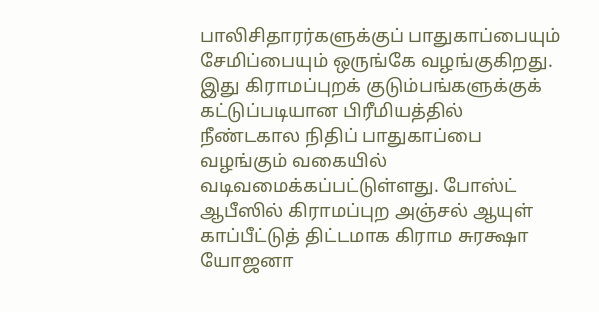பாலிசிதாரர்களுக்குப் பாதுகாப்பையும் சேமிப்பையும் ஒருங்கே வழங்குகிறது. இது கிராமப்புறக் குடும்பங்களுக்குக் கட்டுப்படியான பிரீமியத்தில் நீண்டகால நிதிப் பாதுகாப்பை வழங்கும் வகையில் வடிவமைக்கப்பட்டுள்ளது. போஸ்ட் ஆபீஸில் கிராமப்புற அஞ்சல் ஆயுள் காப்பீட்டுத் திட்டமாக கிராம சுரக்ஷா யோஜனா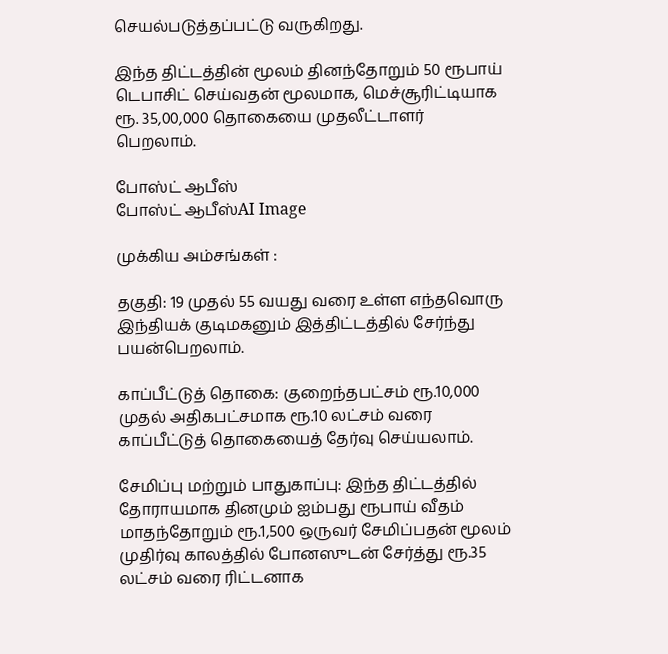செயல்படுத்தப்பட்டு வருகிறது.

இந்த திட்டத்தின் மூலம் தினந்தோறும் 50 ரூபாய் டெபாசிட் செய்வதன் மூலமாக, மெச்சூரிட்டியாக ரூ. 35,00,000 தொகையை முதலீட்டாளர் பெறலாம்.

போஸ்ட் ஆபீஸ்
போஸ்ட் ஆபீஸ்AI Image

முக்கிய அம்சங்கள் :

தகுதி: 19 முதல் 55 வயது வரை உள்ள எந்தவொரு இந்தியக் குடிமகனும் இத்திட்டத்தில் சேர்ந்து பயன்பெறலாம்.

காப்பீட்டுத் தொகை: குறைந்தபட்சம் ரூ.10,000 முதல் அதிகபட்சமாக ரூ.10 லட்சம் வரை காப்பீட்டுத் தொகையைத் தேர்வு செய்யலாம்.

சேமிப்பு மற்றும் பாதுகாப்பு: இந்த திட்டத்தில் தோராயமாக தினமும் ஐம்பது ரூபாய் வீதம் மாதந்தோறும் ரூ.1,500 ஒருவர் சேமிப்பதன் மூலம் முதிர்வு காலத்தில் போனஸுடன் சேர்த்து ரூ.35 லட்சம் வரை ரிட்டனாக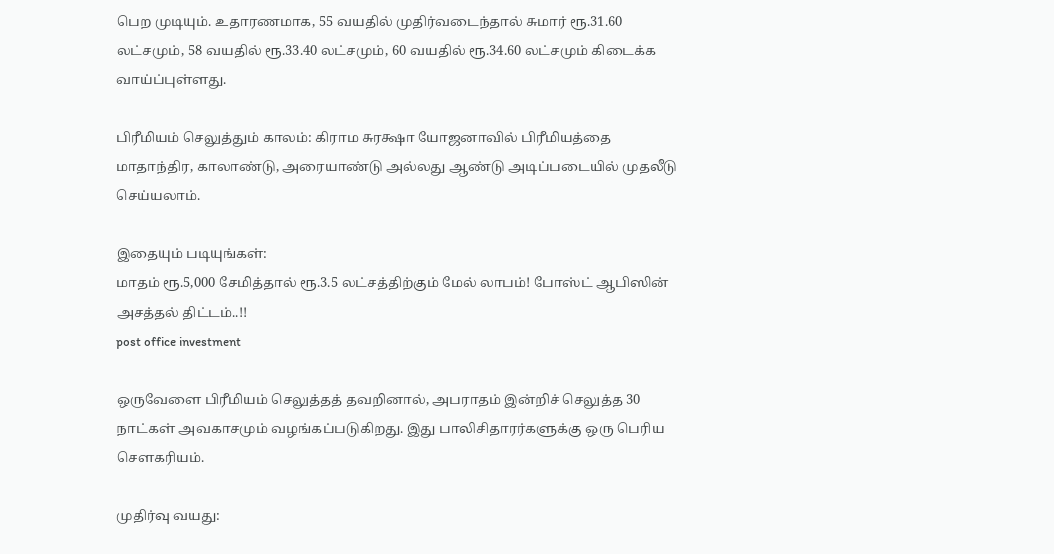பெற முடியும். உதாரணமாக, 55 வயதில் முதிர்வடைந்தால் சுமார் ரூ.31.60 லட்சமும், 58 வயதில் ரூ.33.40 லட்சமும், 60 வயதில் ரூ.34.60 லட்சமும் கிடைக்க வாய்ப்புள்ளது.

பிரீமியம் செலுத்தும் காலம்: கிராம சுரக்ஷா யோஜனாவில் பிரீமியத்தை மாதாந்திர, காலாண்டு, அரையாண்டு அல்லது ஆண்டு அடிப்படையில் முதலீடு செய்யலாம்.

இதையும் படியுங்கள்:
மாதம் ரூ.5,000 சேமித்தால் ரூ.3.5 லட்சத்திற்கும் மேல் லாபம்! போஸ்ட் ஆபிஸின் அசத்தல் திட்டம்..!!
post office investment

ஒருவேளை பிரீமியம் செலுத்தத் தவறினால், அபராதம் இன்றிச் செலுத்த 30 நாட்கள் அவகாசமும் வழங்கப்படுகிறது. இது பாலிசிதாரர்களுக்கு ஒரு பெரிய சௌகரியம்.

முதிர்வு வயது: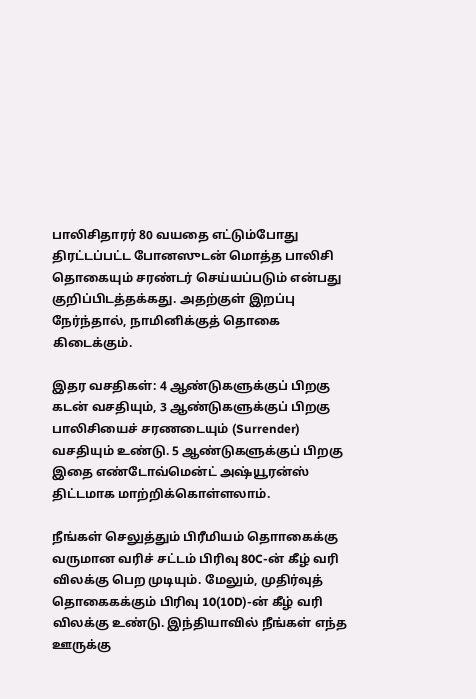பாலிசிதாரர் 80 வயதை எட்டும்போது திரட்டப்பட்ட போனஸுடன் மொத்த பாலிசி தொகையும் சரண்டர் செய்யப்படும் என்பது குறிப்பிடத்தக்கது. அதற்குள் இறப்பு நேர்ந்தால், நாமினிக்குத் தொகை கிடைக்கும்.

இதர வசதிகள்: 4 ஆண்டுகளுக்குப் பிறகு கடன் வசதியும், 3 ஆண்டுகளுக்குப் பிறகு பாலிசியைச் சரணடையும் (Surrender) வசதியும் உண்டு. 5 ஆண்டுகளுக்குப் பிறகு இதை எண்டோவ்மென்ட் அஷ்யூரன்ஸ் திட்டமாக மாற்றிக்கொள்ளலாம்.

நீங்கள் செலுத்தும் பிரீமியம் தொாகைக்கு வருமான வரிச் சட்டம் பிரிவு 80C-ன் கீழ் வரி விலக்கு பெற முடியும். மேலும், முதிர்வுத் தொகைகக்கும் பிரிவு 10(10D)-ன் கீழ் வரி விலக்கு உண்டு. இந்தியாவில் நீங்கள் எந்த ஊருக்கு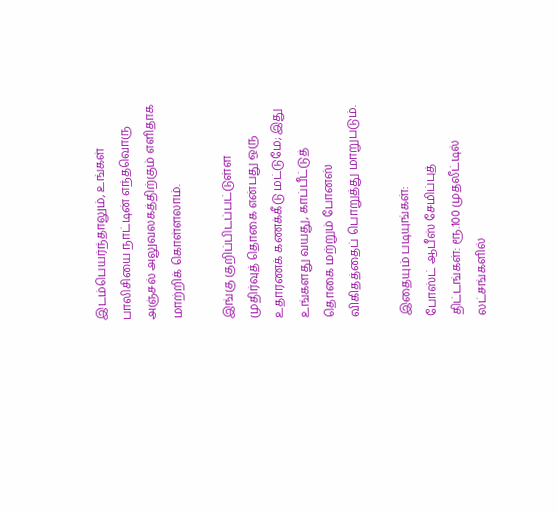இடம்பெயர்ந்தாலும், உங்கள் பாலிசியை நாட்டின் எந்தவொரு அஞ்சல் அலுவலகத்திற்கும் எளிதாக மாற்றிக் கொள்ளலாம்.

இங்கு குறிப்பிடப்பட்டுள்ள முதிர்வுத் தொகை என்பது ஒரு உதாரணக் கணக்கீடு மட்டுமே; இது உங்களது வயது, காப்பீட்டுத் தொகை மற்றும் போனஸ் விகிதத்தைப் பொறுத்து மாறுபடும்.

இதையும் படியுங்கள்:
போஸ்ட் ஆபீஸ் சேமிப்புத் திட்டங்கள்: ரூ.100 முதலீட்டில் லட்சங்களில்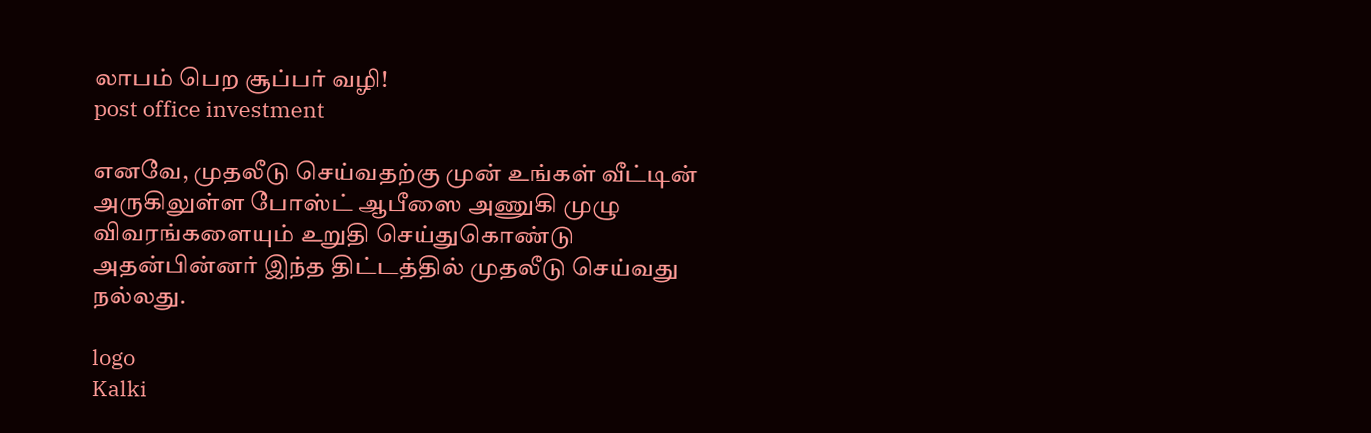லாபம் பெற சூப்பர் வழி!
post office investment

எனவே, முதலீடு செய்வதற்கு முன் உங்கள் வீட்டின் அருகிலுள்ள போஸ்ட் ஆபீஸை அணுகி முழு விவரங்களையும் உறுதி செய்துகொண்டு அதன்பின்னர் இந்த திட்டத்தில் முதலீடு செய்வது நல்லது.

logo
Kalki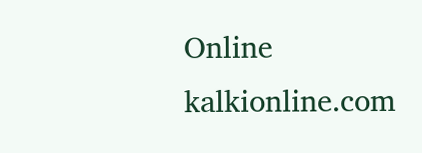Online
kalkionline.com